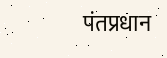पंतप्रधान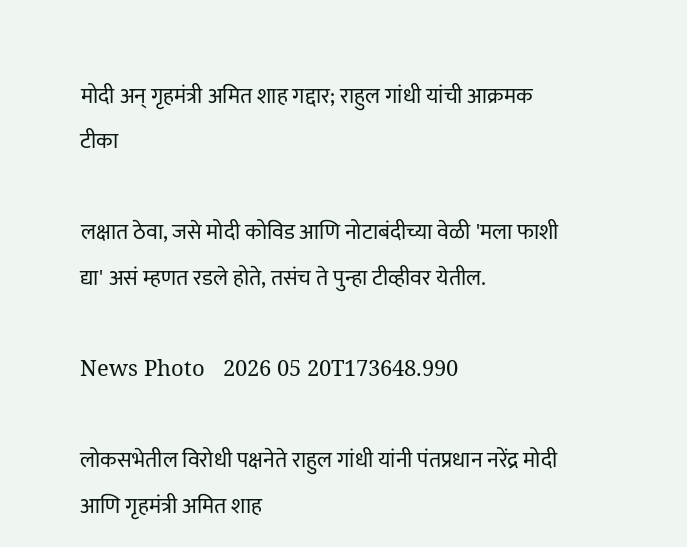मोदी अन् गृहमंत्री अमित शाह गद्दार; राहुल गांधी यांची आक्रमक टीका

लक्षात ठेवा, जसे मोदी कोविड आणि नोटाबंदीच्या वेळी 'मला फाशी द्या' असं म्हणत रडले होते, तसंच ते पुन्हा टीव्हीवर येतील.

News Photo   2026 05 20T173648.990

लोकसभेतील विरोधी पक्षनेते राहुल गांधी यांनी पंतप्रधान नरेंद्र मोदी आणि गृहमंत्री अमित शाह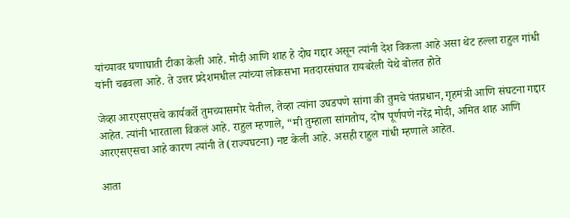यांच्यावर घणाघाती टीका केली आहे. मोदी आणि शाह हे दोघ गद्दार असून त्यांनी देश विकला आहे असा थेट हल्ला राहुल गांधी यांनी चढवला आहे. ते उत्तर प्रदेशमधील त्यांच्या लोकसभा मतदारसंघात रायबरेली येथे बोलत होते

जेव्हा आरएसएसचे कार्यकर्ते तुमच्यासमोर येतील, तेव्हा त्यांना उघडपणे सांगा की तुमचे पंतप्रधान, गृहमंत्री आणि संघटना गद्दार आहेत. त्यांनी भारताला विकलं आहे. राहुल म्हणाले, “मी तुम्हाला सांगतोय, दोष पूर्णपणे नरेंद्र मोदी, अमित शाह आणि आरएसएसचा आहे कारण त्यांनी ते (राज्यघटना) नष्ट केली आहे. असही राहुल गांधी म्हणाले आहेत.

आता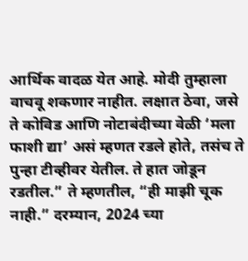आर्थिक वादळ येत आहे. मोदी तुम्हाला वाचवू शकणार नाहीत. लक्षात ठेवा, जसे ते कोविड आणि नोटाबंदीच्या वेळी ‘मला फाशी द्या’ असं म्हणत रडले होते, तसंच ते पुन्हा टीव्हीवर येतील. ते हात जोडून रडतील.” ते म्हणतील, “ही माझी चूक नाही.” दरम्यान, 2024 च्या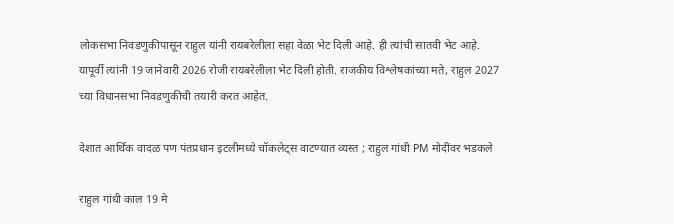लोकसभा निवडणुकीपासून राहुल यांनी रायबरेलीला सहा वेळा भेट दिली आहे. ही त्यांची सातवी भेट आहे. यापूर्वी त्यांनी 19 जानेवारी 2026 रोजी रायबरेलीला भेट दिली होती. राजकीय विश्लेषकांच्या मते, राहुल 2027 च्या विधानसभा निवडणुकीची तयारी करत आहेत.

देशात आर्थिक वादळ पण पंतप्रधान इटलीमध्ये चॉकलेट्स वाटण्यात व्यस्त ; राहुल गांधी PM मोदींवर भडकले

राहुल गांधी काल 19 मे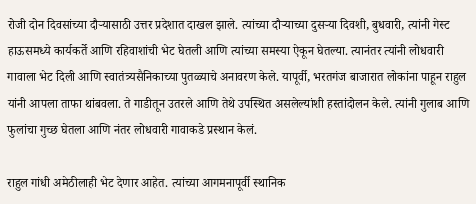रोजी दोन दिवसांच्या दौऱ्यासाठी उत्तर प्रदेशात दाखल झाले. त्यांच्या दौऱ्याच्या दुसऱ्या दिवशी, बुधवारी, त्यांनी गेस्ट हाऊसमध्ये कार्यकर्ते आणि रहिवाशांची भेट घेतली आणि त्यांच्या समस्या ऐकून घेतल्या. त्यानंतर त्यांनी लोधवारी गावाला भेट दिली आणि स्वातंत्र्यसैनिकाच्या पुतळ्याचे अनावरण केले. यापूर्वी, भरतगंज बाजारात लोकांना पाहून राहुल यांनी आपला ताफा थांबवला. ते गाडीतून उतरले आणि तेथे उपस्थित असलेल्यांशी हस्तांदोलन केले. त्यांनी गुलाब आणि फुलांचा गुच्छ घेतला आणि नंतर लोधवारी गावाकडे प्रस्थान केलं.

राहुल गांधी अमेठीलाही भेट देणार आहेत. त्यांच्या आगमनापूर्वी स्थानिक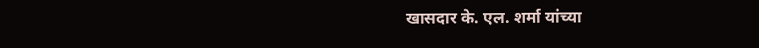खासदार के. एल. शर्मा यांच्या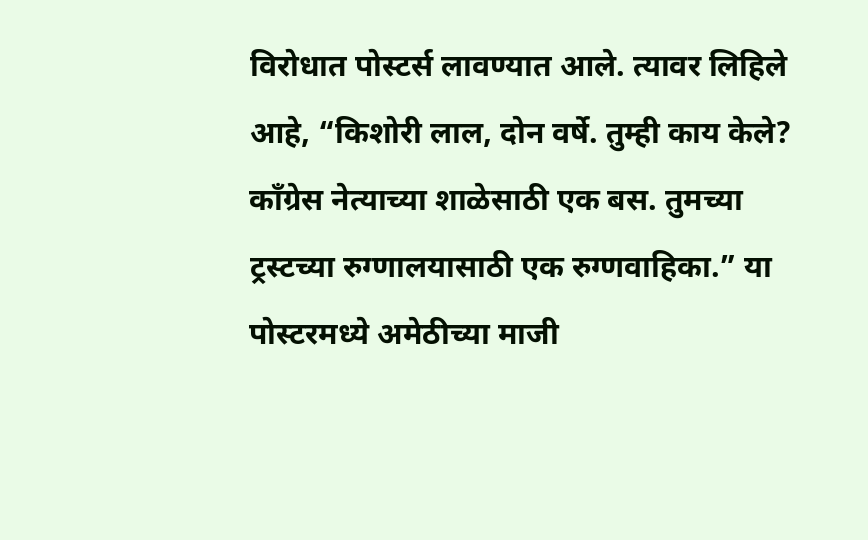विरोधात पोस्टर्स लावण्यात आले. त्यावर लिहिले आहे, “किशोरी लाल, दोन वर्षे. तुम्ही काय केले? काँग्रेस नेत्याच्या शाळेसाठी एक बस. तुमच्या ट्रस्टच्या रुग्णालयासाठी एक रुग्णवाहिका.” या पोस्टरमध्ये अमेठीच्या माजी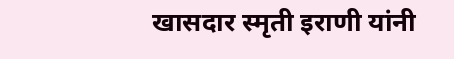खासदार स्मृती इराणी यांनी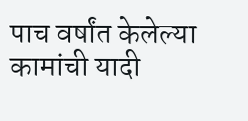पाच वर्षांत केलेल्या कामांची यादी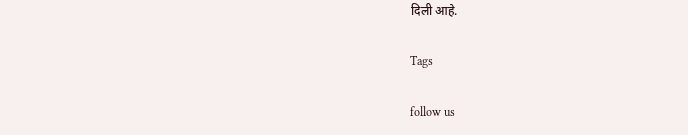दिली आहे.

Tags

follow us